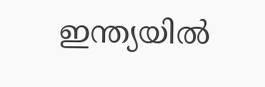ഇന്ത്യയില്‍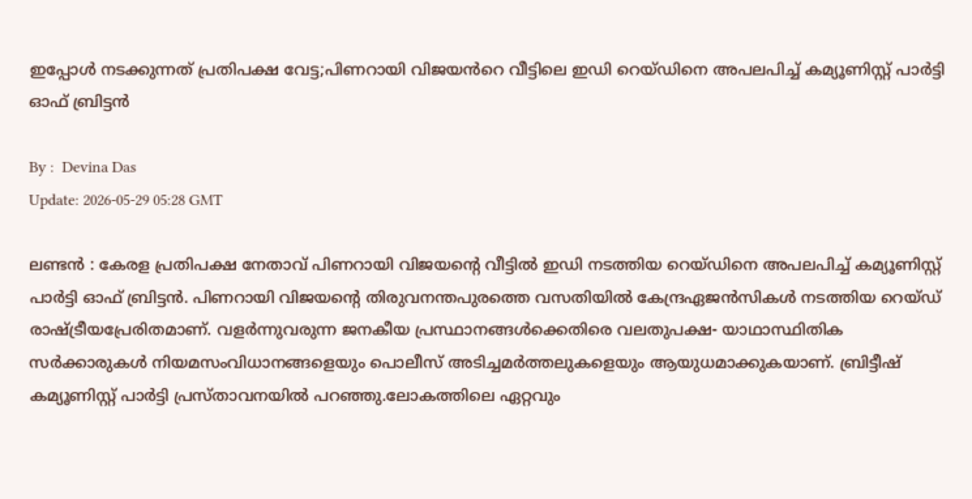ഇപ്പോള്‍ നടക്കുന്നത് പ്രതിപക്ഷ വേട്ട;പിണറായി വിജയൻറെ വീട്ടിലെ ഇഡി റെയ്ഡിനെ അപലപിച്ച് കമ്യൂണിസ്റ്റ് പാര്‍ട്ടി ഓഫ് ബ്രിട്ടന്‍

By :  Devina Das
Update: 2026-05-29 05:28 GMT

ലണ്ടൻ : കേരള പ്രതിപക്ഷ നേതാവ് പിണറായി വിജയന്റെ വീട്ടിൽ ഇഡി നടത്തിയ റെയ്ഡിനെ അപലപിച്ച് കമ്യൂണിസ്റ്റ് പാർട്ടി ഓഫ് ബ്രിട്ടൻ. പിണറായി വിജയന്റെ തിരുവനന്തപുരത്തെ വസതിയിൽ കേന്ദ്രഏജൻസികൾ നടത്തിയ റെയ്ഡ് രാഷ്ട്രീയപ്രേരിതമാണ്. വളർന്നുവരുന്ന ജനകീയ പ്രസ്ഥാനങ്ങൾക്കെതിരെ വലതുപക്ഷ- യാഥാസ്ഥിതിക സർക്കാരുകൾ നിയമസംവിധാനങ്ങളെയും പൊലീസ് അടിച്ചമർത്തലുകളെയും ആയുധമാക്കുകയാണ്. ബ്രിട്ടീഷ് കമ്യൂണിസ്റ്റ് പാർട്ടി പ്രസ്താവനയിൽ പറഞ്ഞു.ലോകത്തിലെ ഏറ്റവും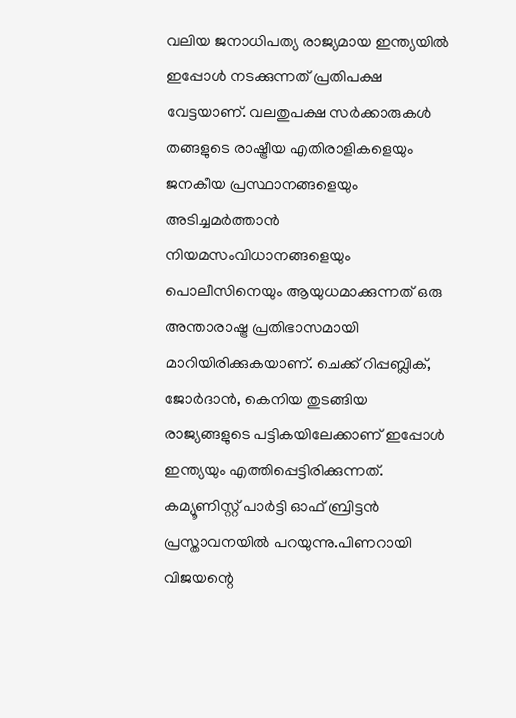വലിയ ജനാധിപത്യ രാജ്യമായ ഇന്ത്യയിൽ ഇപ്പോൾ നടക്കുന്നത് പ്രതിപക്ഷ വേട്ടയാണ്. വലതുപക്ഷ സർക്കാരുകൾ തങ്ങളുടെ രാഷ്ട്രീയ എതിരാളികളെയും ജനകീയ പ്രസ്ഥാനങ്ങളെയും അടിച്ചമർത്താൻ നിയമസംവിധാനങ്ങളെയും പൊലീസിനെയും ആയുധമാക്കുന്നത് ഒരു അന്താരാഷ്ട്ര പ്രതിഭാസമായി മാറിയിരിക്കുകയാണ്. ചെക്ക് റിപ്പബ്ലിക്, ജോർദാൻ, കെനിയ തുടങ്ങിയ രാജ്യങ്ങളുടെ പട്ടികയിലേക്കാണ് ഇപ്പോൾ ഇന്ത്യയും എത്തിപ്പെട്ടിരിക്കുന്നത്. കമ്യൂണിസ്റ്റ് പാർട്ടി ഓഫ് ബ്രിട്ടൻ പ്രസ്താവനയിൽ പറയുന്നു.പിണറായി വിജയന്റെ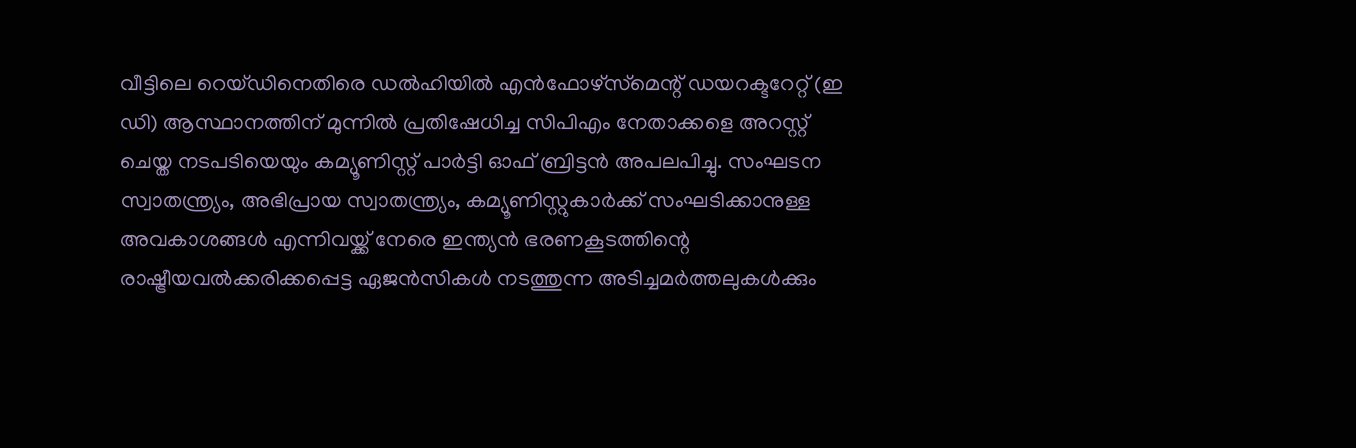വീട്ടിലെ റെയ്ഡിനെതിരെ ഡൽഹിയിൽ എൻഫോഴ്‌സ്‌മെന്റ് ഡയറക്ടറേറ്റ് (ഇ ഡി) ആസ്ഥാനത്തിന് മുന്നിൽ പ്രതിഷേധിച്ച സിപിഎം നേതാക്കളെ അറസ്റ്റ് ചെയ്ത നടപടിയെയും കമ്യൂണിസ്റ്റ് പാർട്ടി ഓഫ് ബ്രിട്ടൻ അപലപിച്ചു. സംഘടന സ്വാതന്ത്ര്യം, അഭിപ്രായ സ്വാതന്ത്ര്യം, കമ്യൂണിസ്റ്റുകാർക്ക് സംഘടിക്കാനുള്ള അവകാശങ്ങൾ എന്നിവയ്ക്ക് നേരെ ഇന്ത്യൻ ഭരണകൂടത്തിന്റെ രാഷ്ട്രീയവൽക്കരിക്കപ്പെട്ട ഏജൻസികൾ നടത്തുന്ന അടിച്ചമർത്തലുകൾക്കും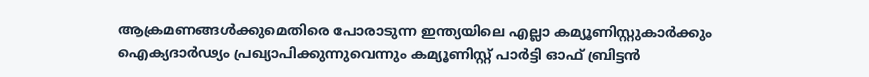ആക്രമണങ്ങൾക്കുമെതിരെ പോരാടുന്ന ഇന്ത്യയിലെ എല്ലാ കമ്യൂണിസ്റ്റുകാർക്കും ഐക്യദാർഢ്യം പ്രഖ്യാപിക്കുന്നുവെന്നും കമ്യൂണിസ്റ്റ് പാർട്ടി ഓഫ് ബ്രിട്ടൻ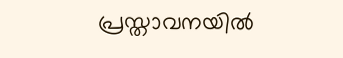പ്രസ്താവനയിൽ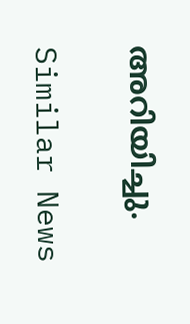അറിയിച്ചു.

Similar News